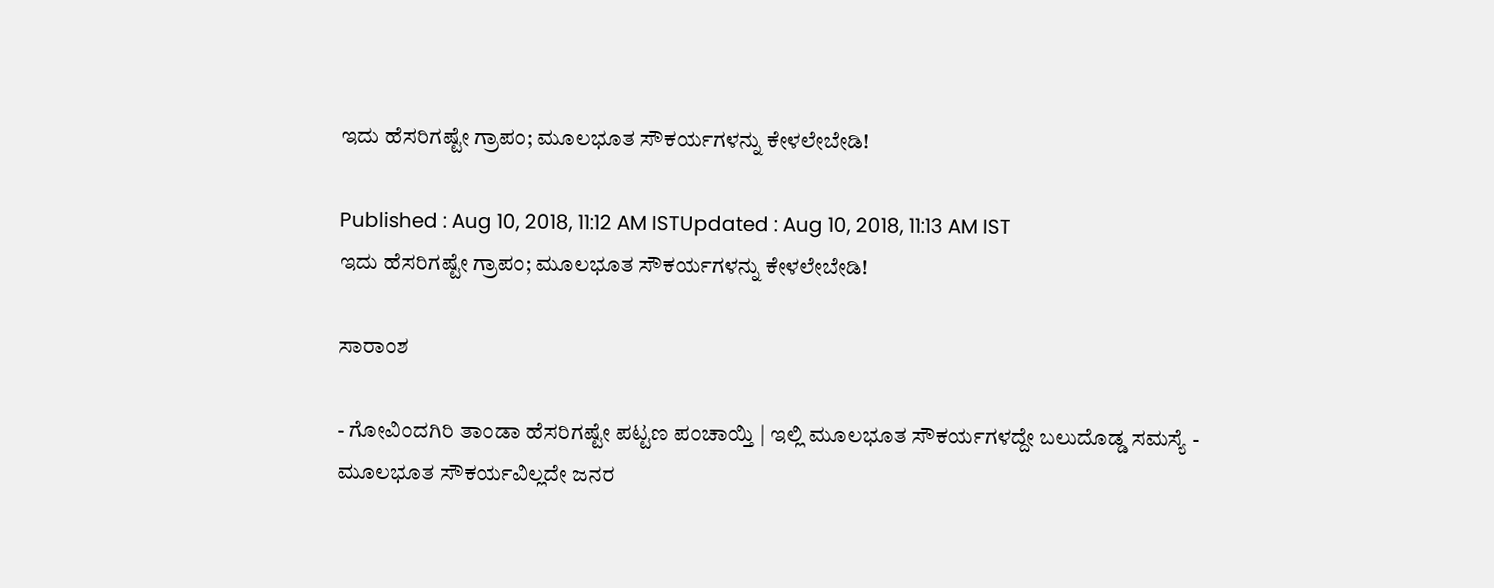ಇದು ಹೆಸರಿಗಷ್ಟೇ ಗ್ರಾಪಂ; ಮೂಲಭೂತ ಸೌಕರ್ಯಗಳನ್ನು ಕೇಳಲೇಬೇಡಿ!

Published : Aug 10, 2018, 11:12 AM ISTUpdated : Aug 10, 2018, 11:13 AM IST
ಇದು ಹೆಸರಿಗಷ್ಟೇ ಗ್ರಾಪಂ; ಮೂಲಭೂತ ಸೌಕರ್ಯಗಳನ್ನು ಕೇಳಲೇಬೇಡಿ!

ಸಾರಾಂಶ

- ಗೋವಿಂದಗಿರಿ ತಾಂಡಾ ಹೆಸರಿಗಷ್ಟೇ ಪಟ್ಟಣ ಪಂಚಾಯ್ತಿ | ಇಲ್ಲಿ ಮೂಲಭೂತ ಸೌಕರ್ಯಗಳದ್ದೇ ಬಲುದೊಡ್ಡ ಸಮಸ್ಯೆ - ಮೂಲಭೂತ ಸೌಕರ್ಯವಿಲ್ಲದೇ ಜನರ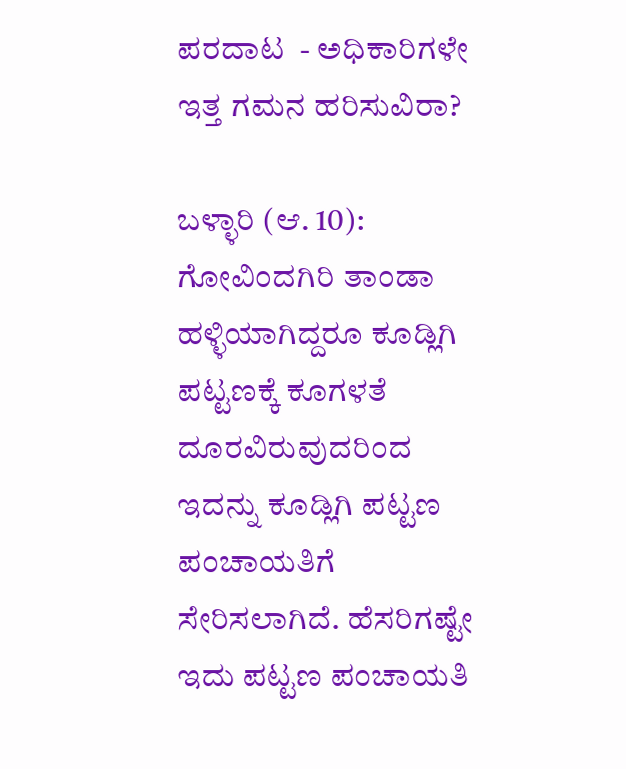ಪರದಾಟ  - ಅಧಿಕಾರಿಗಳೇ ಇತ್ತ ಗಮನ ಹರಿಸುವಿರಾ?

ಬಳ್ಳಾರಿ (ಆ. 10):  ಗೋವಿಂದಗಿರಿ ತಾಂಡಾ ಹಳ್ಳಿಯಾಗಿದ್ದರೂ ಕೂಡ್ಲಿಗಿ ಪಟ್ಟಣಕ್ಕೆ ಕೂಗಳತೆ ದೂರವಿರುವುದರಿಂದ ಇದನ್ನು ಕೂಡ್ಲಿಗಿ ಪಟ್ಟಣ ಪಂಚಾಯತಿಗೆ ಸೇರಿಸಲಾಗಿದೆ. ಹೆಸರಿಗಷ್ಟೇ ಇದು ಪಟ್ಟಣ ಪಂಚಾಯತಿ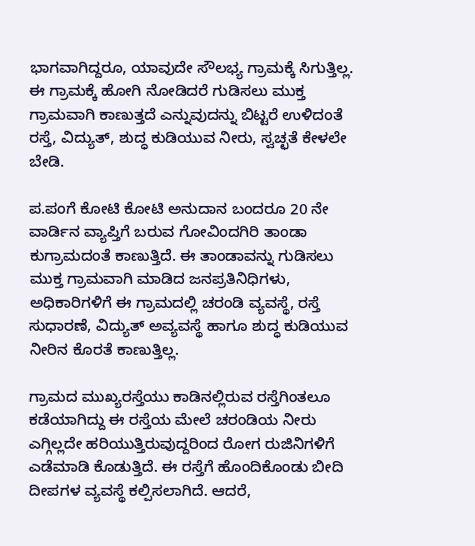ಭಾಗವಾಗಿದ್ದರೂ, ಯಾವುದೇ ಸೌಲಭ್ಯ ಗ್ರಾಮಕ್ಕೆ ಸಿಗುತ್ತಿಲ್ಲ. ಈ ಗ್ರಾಮಕ್ಕೆ ಹೋಗಿ ನೋಡಿದರೆ ಗುಡಿಸಲು ಮುಕ್ತ ಗ್ರಾಮವಾಗಿ ಕಾಣುತ್ತದೆ ಎನ್ನುವುದನ್ನು ಬಿಟ್ಟರೆ ಉಳಿದಂತೆ ರಸ್ತೆ, ವಿದ್ಯುತ್, ಶುದ್ಧ ಕುಡಿಯುವ ನೀರು, ಸ್ವಚ್ಛತೆ ಕೇಳಲೇ ಬೇಡಿ.

ಪ.ಪಂಗೆ ಕೋಟಿ ಕೋಟಿ ಅನುದಾನ ಬಂದರೂ 20 ನೇ ವಾರ್ಡಿನ ವ್ಯಾಪ್ತಿಗೆ ಬರುವ ಗೋವಿಂದಗಿರಿ ತಾಂಡಾ ಕುಗ್ರಾಮದಂತೆ ಕಾಣುತ್ತಿದೆ. ಈ ತಾಂಡಾವನ್ನು ಗುಡಿಸಲು ಮುಕ್ತ ಗ್ರಾಮವಾಗಿ ಮಾಡಿದ ಜನಪ್ರತಿನಿಧಿಗಳು, ಅಧಿಕಾರಿಗಳಿಗೆ ಈ ಗ್ರಾಮದಲ್ಲಿ ಚರಂಡಿ ವ್ಯವಸ್ಥೆ, ರಸ್ತೆ ಸುಧಾರಣೆ, ವಿದ್ಯುತ್ ಅವ್ಯವಸ್ಥೆ ಹಾಗೂ ಶುದ್ಧ ಕುಡಿಯುವ ನೀರಿನ ಕೊರತೆ ಕಾಣುತ್ತಿಲ್ಲ.

ಗ್ರಾಮದ ಮುಖ್ಯರಸ್ತೆಯು ಕಾಡಿನಲ್ಲಿರುವ ರಸ್ತೆಗಿಂತಲೂ ಕಡೆಯಾಗಿದ್ದು ಈ ರಸ್ತೆಯ ಮೇಲೆ ಚರಂಡಿಯ ನೀರು ಎಗ್ಗಿಲ್ಲದೇ ಹರಿಯುತ್ತಿರುವುದ್ದರಿಂದ ರೋಗ ರುಜಿನಿಗಳಿಗೆ ಎಡೆಮಾಡಿ ಕೊಡುತ್ತಿದೆ. ಈ ರಸ್ತೆಗೆ ಹೊಂದಿಕೊಂಡು ಬೀದಿ ದೀಪಗಳ ವ್ಯವಸ್ಥೆ ಕಲ್ಪಿಸಲಾಗಿದೆ. ಆದರೆ,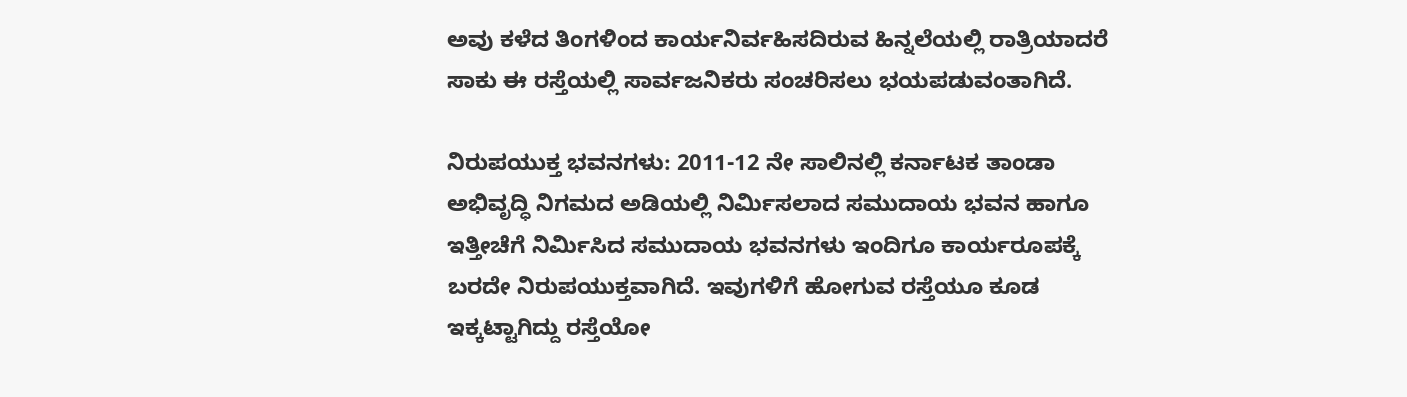ಅವು ಕಳೆದ ತಿಂಗಳಿಂದ ಕಾರ್ಯನಿರ್ವಹಿಸದಿರುವ ಹಿನ್ನಲೆಯಲ್ಲಿ ರಾತ್ರಿಯಾದರೆ ಸಾಕು ಈ ರಸ್ತೆಯಲ್ಲಿ ಸಾರ್ವಜನಿಕರು ಸಂಚರಿಸಲು ಭಯಪಡುವಂತಾಗಿದೆ.

ನಿರುಪಯುಕ್ತ ಭವನಗಳು: 2011-12 ನೇ ಸಾಲಿನಲ್ಲಿ ಕರ್ನಾಟಕ ತಾಂಡಾ ಅಭಿವೃದ್ಧಿ ನಿಗಮದ ಅಡಿಯಲ್ಲಿ ನಿರ್ಮಿಸಲಾದ ಸಮುದಾಯ ಭವನ ಹಾಗೂ ಇತ್ತೀಚೆಗೆ ನಿರ್ಮಿಸಿದ ಸಮುದಾಯ ಭವನಗಳು ಇಂದಿಗೂ ಕಾರ್ಯರೂಪಕ್ಕೆ ಬರದೇ ನಿರುಪಯುಕ್ತವಾಗಿದೆ. ಇವುಗಳಿಗೆ ಹೋಗುವ ರಸ್ತೆಯೂ ಕೂಡ ಇಕ್ಕಟ್ಟಾಗಿದ್ದು ರಸ್ತೆಯೋ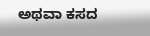ಅಥವಾ ಕಸದ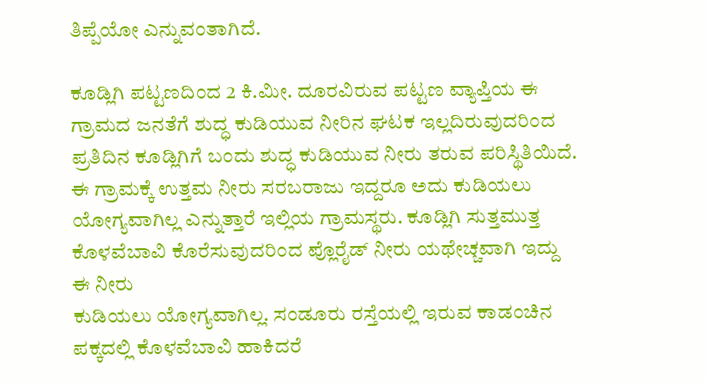ತಿಪ್ಪೆಯೋ ಎನ್ನುವಂತಾಗಿದೆ.

ಕೂಡ್ಲಿಗಿ ಪಟ್ಟಣದಿಂದ 2 ಕಿ.ಮೀ. ದೂರವಿರುವ ಪಟ್ಟಣ ವ್ಯಾಪ್ತಿಯ ಈ ಗ್ರಾಮದ ಜನತೆಗೆ ಶುದ್ಧ ಕುಡಿಯುವ ನೀರಿನ ಘಟಕ ಇಲ್ಲದಿರುವುದರಿಂದ ಪ್ರತಿದಿನ ಕೂಡ್ಲಿಗಿಗೆ ಬಂದು ಶುದ್ಧ ಕುಡಿಯುವ ನೀರು ತರುವ ಪರಿಸ್ಥಿತಿಯಿದೆ. ಈ ಗ್ರಾಮಕ್ಕೆ ಉತ್ತಮ ನೀರು ಸರಬರಾಜು ಇದ್ದರೂ ಅದು ಕುಡಿಯಲು ಯೋಗ್ಯವಾಗಿಲ್ಲ ಎನ್ನುತ್ತಾರೆ ಇಲ್ಲಿಯ ಗ್ರಾಮಸ್ಥರು. ಕೂಡ್ಲಿಗಿ ಸುತ್ತಮುತ್ತ ಕೊಳವೆಬಾವಿ ಕೊರೆಸುವುದರಿಂದ ಪ್ಲೊರೈಡ್ ನೀರು ಯಥೇಚ್ಚವಾಗಿ ಇದ್ದು ಈ ನೀರು
ಕುಡಿಯಲು ಯೋಗ್ಯವಾಗಿಲ್ಲ. ಸಂಡೂರು ರಸ್ತೆಯಲ್ಲಿ ಇರುವ ಕಾಡಂಚಿನ ಪಕ್ಕದಲ್ಲಿ ಕೊಳವೆಬಾವಿ ಹಾಕಿದರೆ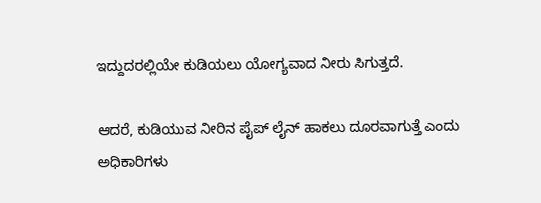ಇದ್ದುದರಲ್ಲಿಯೇ ಕುಡಿಯಲು ಯೋಗ್ಯವಾದ ನೀರು ಸಿಗುತ್ತದೆ.

ಆದರೆ, ಕುಡಿಯುವ ನೀರಿನ ಪೈಪ್ ಲೈನ್ ಹಾಕಲು ದೂರವಾಗುತ್ತೆ ಎಂದು ಅಧಿಕಾರಿಗಳು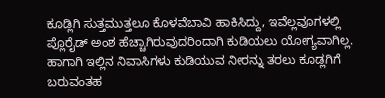ಕೂಡ್ಲಿಗಿ ಸುತ್ತಮುತ್ತಲೂ ಕೊಳವೆಬಾವಿ ಹಾಕಿಸಿದ್ದು, ಇವೆಲ್ಲವೂಗಳಲ್ಲಿ ಪ್ಲೊರೈಡ್ ಅಂಶ ಹೆಚ್ಚಾಗಿರುವುದರಿಂದಾಗಿ ಕುಡಿಯಲು ಯೋಗ್ಯವಾಗಿಲ್ಲ. ಹಾಗಾಗಿ ಇಲ್ಲಿನ ನಿವಾಸಿಗಳು ಕುಡಿಯುವ ನೀರನ್ನು ತರಲು ಕೂಡ್ಲಗಿಗೆ ಬರುವಂತಹ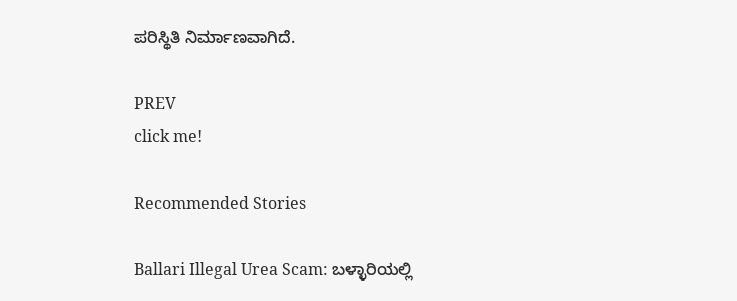ಪರಿಸ್ಥಿತಿ ನಿರ್ಮಾಣವಾಗಿದೆ.

PREV
click me!

Recommended Stories

Ballari Illegal Urea Scam: ಬಳ್ಳಾರಿಯಲ್ಲಿ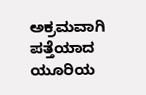ಅಕ್ರಮವಾಗಿ ಪತ್ತೆಯಾದ ಯೂರಿಯ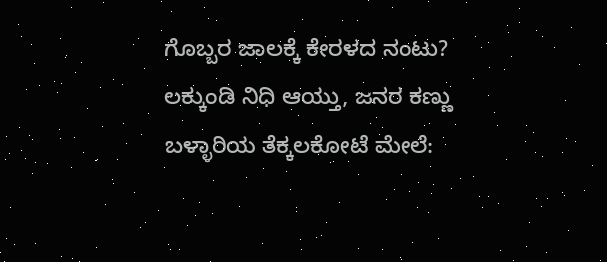ಗೊಬ್ಬರ ಜಾಲಕ್ಕೆ ಕೇರಳದ ನಂಟು?
ಲಕ್ಕುಂಡಿ ನಿಧಿ ಆಯ್ತು, ಜನರ ಕಣ್ಣು ಬಳ್ಳಾರಿಯ ತೆಕ್ಕಲಕೋಟೆ ಮೇಲೆ: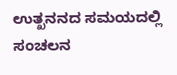ಉತ್ಖನನದ ಸಮಯದಲ್ಲಿ ಸಂಚಲನ